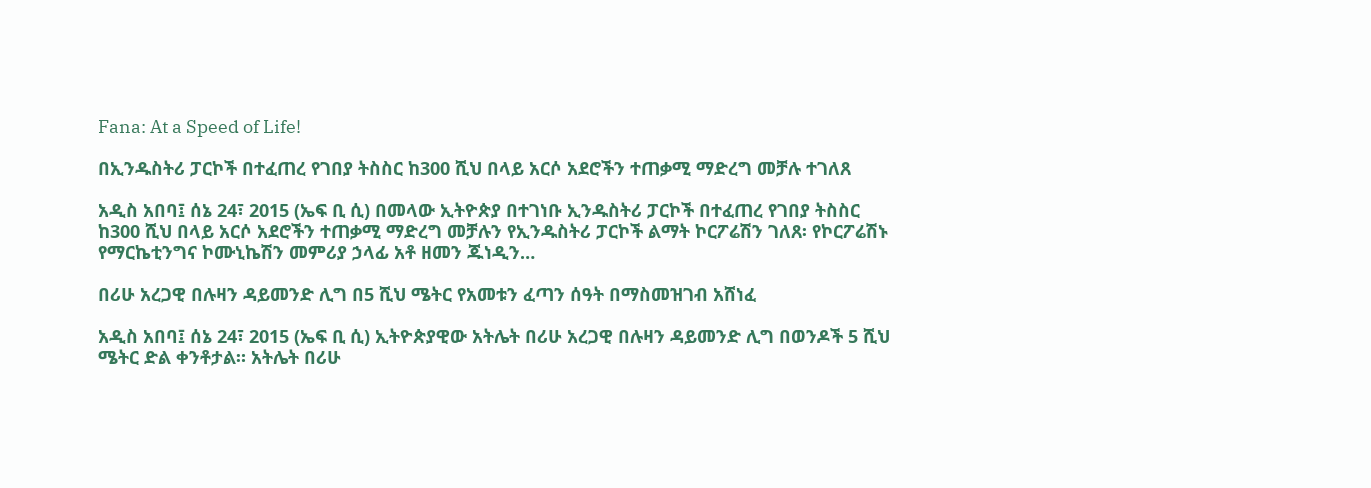Fana: At a Speed of Life!

በኢንዱስትሪ ፓርኮች በተፈጠረ የገበያ ትስስር ከ300 ሺህ በላይ አርሶ አደሮችን ተጠቃሚ ማድረግ መቻሉ ተገለጸ

አዲስ አበባ፤ ሰኔ 24፣ 2015 (ኤፍ ቢ ሲ) በመላው ኢትዮጵያ በተገነቡ ኢንዱስትሪ ፓርኮች በተፈጠረ የገበያ ትስስር ከ300 ሺህ በላይ አርሶ አደሮችን ተጠቃሚ ማድረግ መቻሉን የኢንዱስትሪ ፓርኮች ልማት ኮርፖሬሽን ገለጸ፡ የኮርፖሬሽኑ የማርኬቲንግና ኮሙኒኬሽን መምሪያ ኃላፊ አቶ ዘመን ጁነዲን…

በሪሁ አረጋዊ በሉዛን ዳይመንድ ሊግ በ5 ሺህ ሜትር የአመቱን ፈጣን ሰዓት በማስመዝገብ አሸነፈ

አዲስ አበባ፤ ሰኔ 24፣ 2015 (ኤፍ ቢ ሲ) ኢትዮጵያዊው አትሌት በሪሁ አረጋዊ በሉዛን ዳይመንድ ሊግ በወንዶች 5 ሺህ ሜትር ድል ቀንቶታል። አትሌት በሪሁ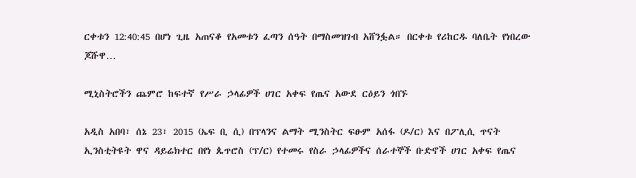ርቀቱን 12:40:45 በሆነ ጊዜ አጠናቆ የአመቱን ፈጣን ሰዓት በማስመዝገብ አሸንፏል። በርቀቱ የሪከርዱ ባለቤት የነበረው ጆሹዋ…

ሚኒስትሮችን ጨምሮ ከፍተኛ የሥራ ኃላፊዎች ሀገር አቀፍ የጤና አውደ ርዕይን ጎበኙ

አዲስ አበባ፣ ሰኔ 23፣ 2015 (ኤፍ ቢ ሲ) በፕላንና ልማት ሚንስትር ፍፁም አሰፋ (ዶ/ር) እና በፖሊሲ ጥናት ኢንስቲትዩት ዋና ዳይሬክተር በየነ ጴጥሮስ (ፕ/ር) የተመሩ የስራ ኃላፊዎችና ሰራተኞች ቡድኖች ሀገር አቀፍ የጤና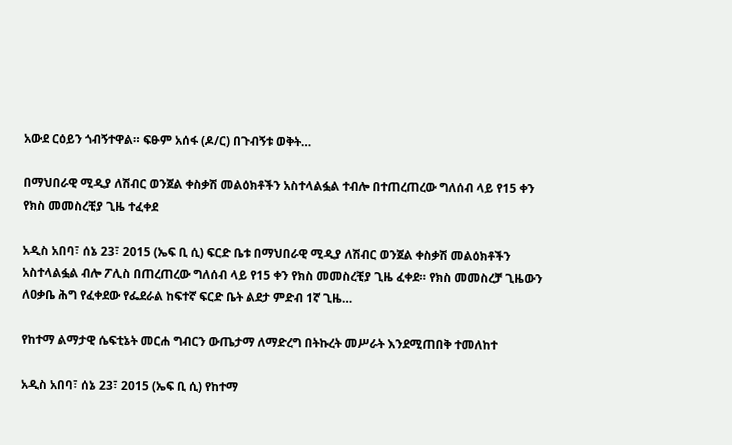አውደ ርዕይን ጎብኝተዋል። ፍፁም አሰፋ (ዶ/ር) በጉብኝቱ ወቅት…

በማህበራዊ ሚዲያ ለሽብር ወንጀል ቀስቃሽ መልዕክቶችን አስተላልፏል ተብሎ በተጠረጠረው ግለሰብ ላይ የ15 ቀን የክስ መመስረቺያ ጊዜ ተፈቀደ

አዲስ አበባ፣ ሰኔ 23፣ 2015 (ኤፍ ቢ ሲ) ፍርድ ቤቱ በማህበራዊ ሚዲያ ለሽብር ወንጀል ቀስቃሽ መልዕክቶችን አስተላልፏል ብሎ ፖሊስ በጠረጠረው ግለሰብ ላይ የ15 ቀን የክስ መመስረቺያ ጊዜ ፈቀደ። የክስ መመስረቻ ጊዜውን ለዐቃቤ ሕግ የፈቀደው የፌደራል ከፍተኛ ፍርድ ቤት ልደታ ምድብ 1ኛ ጊዜ…

የከተማ ልማታዊ ሴፍቲኔት መርሐ ግብርን ውጤታማ ለማድረግ በትኩረት መሥራት እንደሚጠበቅ ተመለከተ

አዲስ አበባ፣ ሰኔ 23፣ 2015 (ኤፍ ቢ ሲ) የከተማ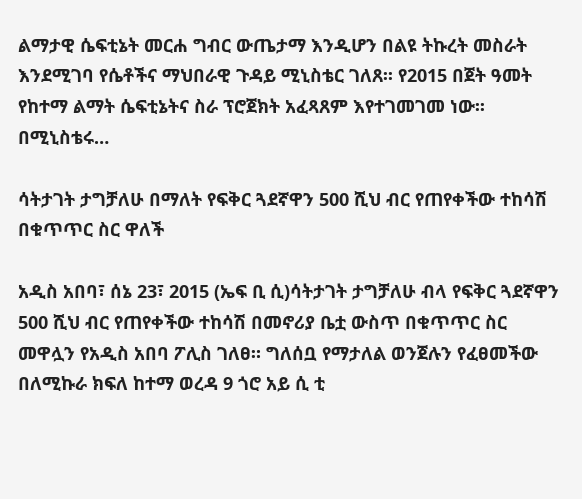ልማታዊ ሴፍቲኔት መርሐ ግብር ውጤታማ እንዲሆን በልዩ ትኩረት መስራት እንደሚገባ የሴቶችና ማህበራዊ ጉዳይ ሚኒስቴር ገለጸ፡፡ የ2015 በጀት ዓመት የከተማ ልማት ሴፍቲኔትና ስራ ፕሮጀክት አፈጻጸም እየተገመገመ ነው፡፡ በሚኒስቴሩ…

ሳትታገት ታግቻለሁ በማለት የፍቅር ጓደኛዋን 500 ሺህ ብር የጠየቀችው ተከሳሽ በቁጥጥር ስር ዋለች

አዲስ አበባ፣ ሰኔ 23፣ 2015 (ኤፍ ቢ ሲ)ሳትታገት ታግቻለሁ ብላ የፍቅር ጓደኛዋን 500 ሺህ ብር የጠየቀችው ተከሳሽ በመኖሪያ ቤቷ ውስጥ በቁጥጥር ስር መዋሏን የአዲስ አበባ ፖሊስ ገለፀ። ግለሰቧ የማታለል ወንጀሉን የፈፀመችው በለሚኩራ ክፍለ ከተማ ወረዳ 9 ጎሮ አይ ሲ ቲ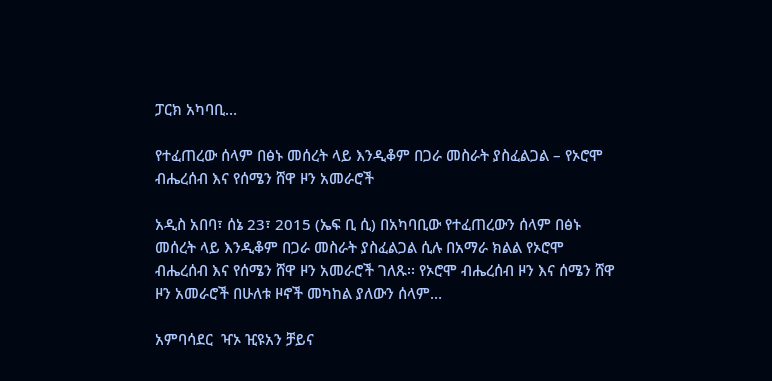ፓርክ አካባቢ…

የተፈጠረው ሰላም በፅኑ መሰረት ላይ እንዲቆም በጋራ መስራት ያስፈልጋል – የኦሮሞ ብሔረሰብ እና የሰሜን ሸዋ ዞን አመራሮች

አዲስ አበባ፣ ሰኔ 23፣ 2015 (ኤፍ ቢ ሲ) በአካባቢው የተፈጠረውን ሰላም በፅኑ መሰረት ላይ እንዲቆም በጋራ መስራት ያስፈልጋል ሲሉ በአማራ ክልል የኦሮሞ ብሔረሰብ እና የሰሜን ሸዋ ዞን አመራሮች ገለጹ፡፡ የኦሮሞ ብሔረሰብ ዞን እና ሰሜን ሸዋ ዞን አመራሮች በሁለቱ ዞኖች መካከል ያለውን ሰላም…

አምባሳደር  ዣኦ ዢዩአን ቻይና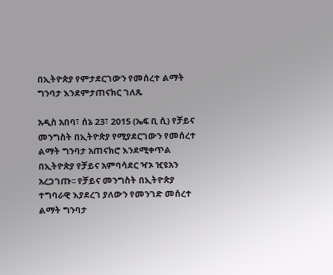በኢትዮጵያ የምታደርገውን የመሰረተ ልማት ግንባታ እንደምታጠናክር ገለጹ

አዲስ አበባ፣ ሰኔ 23፣ 2015 (ኤፍ ቢ ሲ) የቻይና መንግስት በኢትዮጵያ የሚያደርገውን የመሰረተ ልማት ግንባታ አጠናክሮ እንደሚቀጥል በኢትዮጵያ የቻይና አምባሳደር ዣኦ ዢዩአን አረጋገጡ፡፡ የቻይና መንግስት በኢትዮጵያ ተግባራዊ እያደረገ ያለውን የመንገድ መሰረተ ልማት ግንባታ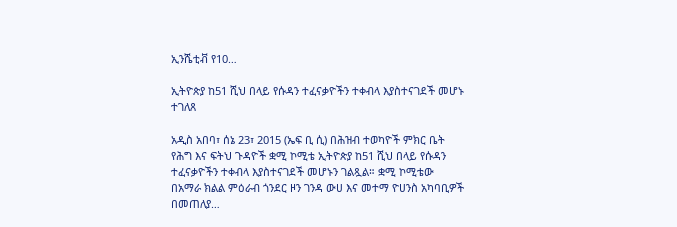ኢንሼቲቭ የ10…

ኢትዮጵያ ከ51 ሺህ በላይ የሱዳን ተፈናቃዮችን ተቀብላ እያስተናገደች መሆኑ ተገለጸ

አዲስ አበባ፣ ሰኔ 23፣ 2015 (ኤፍ ቢ ሲ) በሕዝብ ተወካዮች ምክር ቤት የሕግ እና ፍትህ ጉዳዮች ቋሚ ኮሚቴ ኢትዮጵያ ከ51 ሺህ በላይ የሱዳን ተፈናቃዮችን ተቀብላ እያስተናገደች መሆኑን ገልጿል። ቋሚ ኮሚቴው በአማራ ክልል ምዕራብ ጎንደር ዞን ገንዳ ውሀ እና መተማ ዮሀንስ አካባቢዎች በመጠለያ…